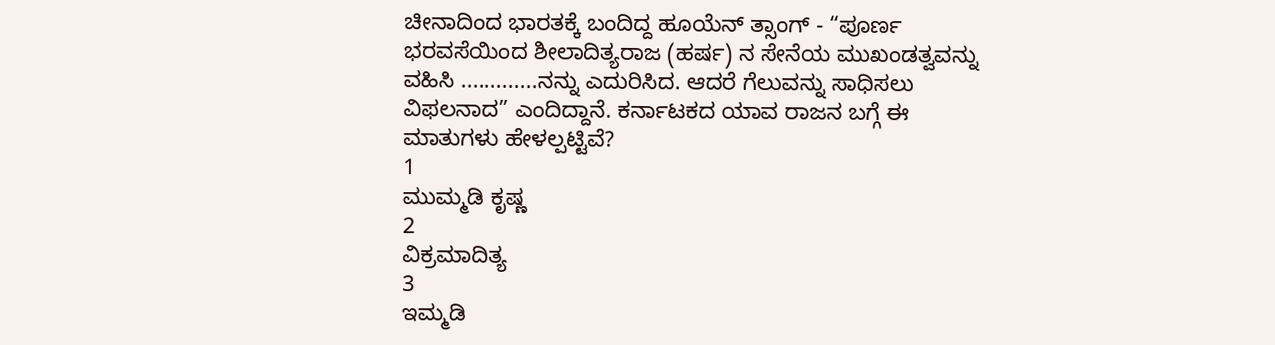ಚೀನಾದಿಂದ ಭಾರತಕ್ಕೆ ಬಂದಿದ್ದ ಹೂಯೆನ್ ತ್ಸಾಂಗ್ - “ಪೂರ್ಣ ಭರವಸೆಯಿಂದ ಶೀಲಾದಿತ್ಯರಾಜ (ಹರ್ಷ) ನ ಸೇನೆಯ ಮುಖಂಡತ್ವವನ್ನು ವಹಿಸಿ .............ನನ್ನು ಎದುರಿಸಿದ. ಆದರೆ ಗೆಲುವನ್ನು ಸಾಧಿಸಲು ವಿಫಲನಾದ” ಎಂದಿದ್ದಾನೆ. ಕರ್ನಾಟಕದ ಯಾವ ರಾಜನ ಬಗ್ಗೆ ಈ ಮಾತುಗಳು ಹೇಳಲ್ಪಟ್ಟಿವೆ?
1
ಮುಮ್ಮಡಿ ಕೃಷ್ಣ
2
ವಿಕ್ರಮಾದಿತ್ಯ
3
ಇಮ್ಮಡಿ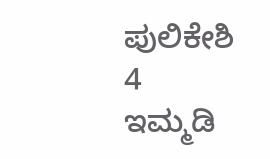ಪುಲಿಕೇಶಿ
4
ಇಮ್ಮಡಿ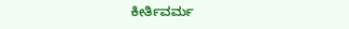ಕೀರ್ತಿವರ್ಮ